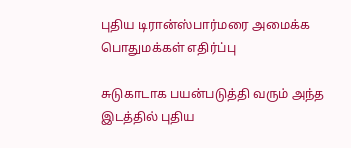புதிய டிரான்ஸ்பார்மரை அமைக்க பொதுமக்கள் எதிர்ப்பு

சுடுகாடாக பயன்படுத்தி வரும் அந்த இடத்தில் புதிய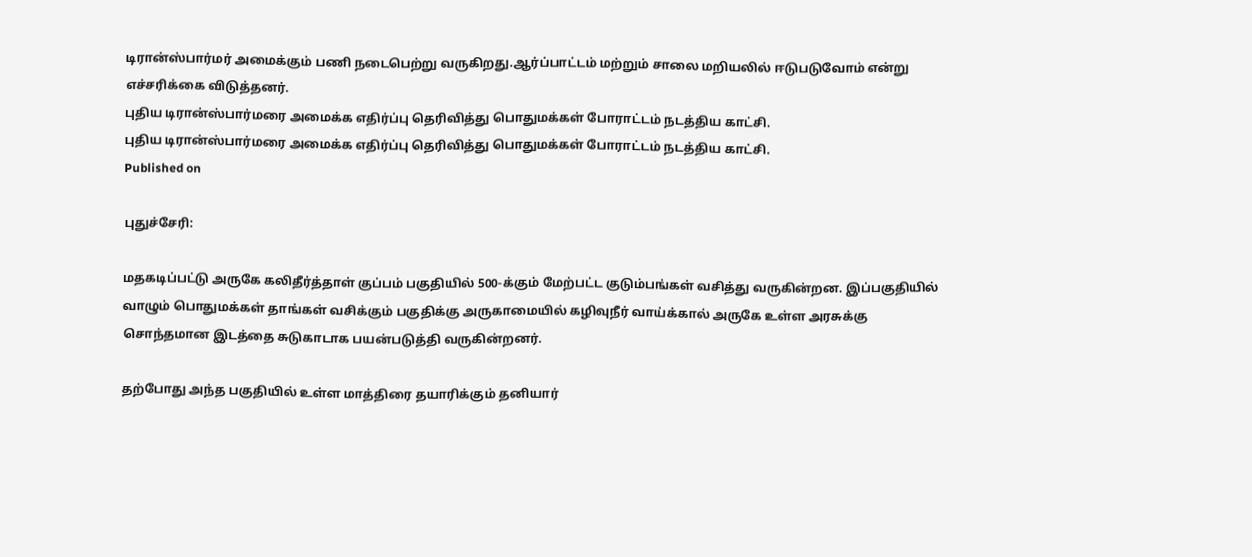டிரான்ஸ்பார்மர் அமைக்கும் பணி நடைபெற்று வருகிறது.ஆர்ப்பாட்டம் மற்றும் சாலை மறியலில் ஈடுபடுவோம் என்று எச்சரிக்கை விடுத்தனர்.
புதிய டிரான்ஸ்பார்மரை அமைக்க எதிர்ப்பு தெரிவித்து பொதுமக்கள் போராட்டம் நடத்திய காட்சி.
புதிய டிரான்ஸ்பார்மரை அமைக்க எதிர்ப்பு தெரிவித்து பொதுமக்கள் போராட்டம் நடத்திய காட்சி.
Published on

புதுச்சேரி:

மதகடிப்பட்டு அருகே கலிதீர்த்தாள் குப்பம் பகுதியில் 500-க்கும் மேற்பட்ட குடும்பங்கள் வசித்து வருகின்றன. இப்பகுதியில் வாழும் பொதுமக்கள் தாங்கள் வசிக்கும் பகுதிக்கு அருகாமையில் கழிவுநீர் வாய்க்கால் அருகே உள்ள அரசுக்கு சொந்தமான இடத்தை சுடுகாடாக பயன்படுத்தி வருகின்றனர்.

தற்போது அந்த பகுதியில் உள்ள மாத்திரை தயாரிக்கும் தனியார்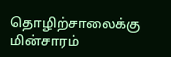தொழிற்சாலைக்கு மின்சாரம்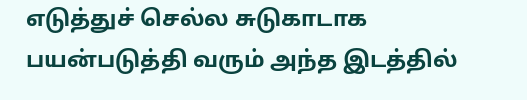எடுத்துச் செல்ல சுடுகாடாக பயன்படுத்தி வரும் அந்த இடத்தில்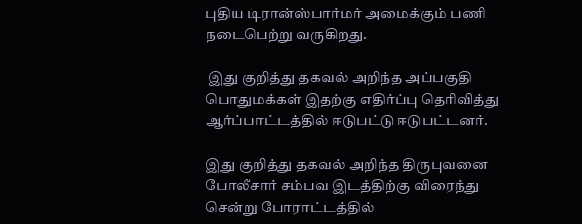புதிய டிரான்ஸ்பார்மர் அமைக்கும் பணி நடைபெற்று வருகிறது.

 இது குறித்து தகவல் அறிந்த அப்பகுதி பொதுமக்கள் இதற்கு எதிர்ப்பு தெரிவித்து ஆர்ப்பாட்டத்தில் ஈடுபட்டு ஈடுபட்டனர்.

இது குறித்து தகவல் அறிந்த திருபுவனை போலீசார் சம்பவ இடத்திற்கு விரைந்து சென்று போராட்டத்தில்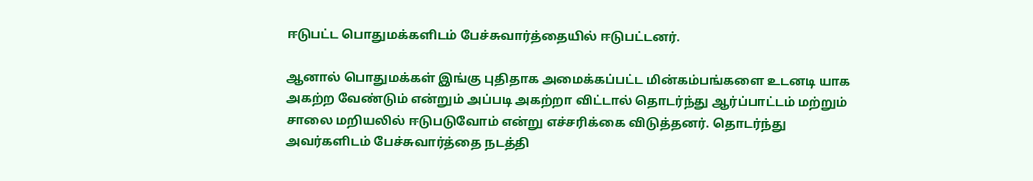ஈடுபட்ட பொதுமக்களிடம் பேச்சுவார்த்தையில் ஈடுபட்டனர்.

ஆனால் பொதுமக்கள் இங்கு புதிதாக அமைக்கப்பட்ட மின்கம்பங்களை உடனடி யாக அகற்ற வேண்டும் என்றும் அப்படி அகற்றா விட்டால் தொடர்ந்து ஆர்ப்பாட்டம் மற்றும் சாலை மறியலில் ஈடுபடுவோம் என்று எச்சரிக்கை விடுத்தனர். தொடர்ந்து அவர்களிடம் பேச்சுவார்த்தை நடத்தி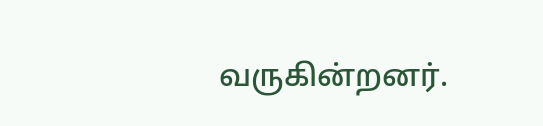வருகின்றனர்.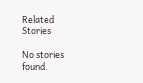Related Stories

No stories found.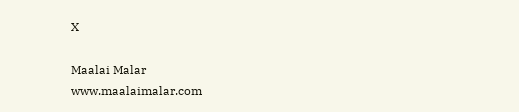X

Maalai Malar
www.maalaimalar.com